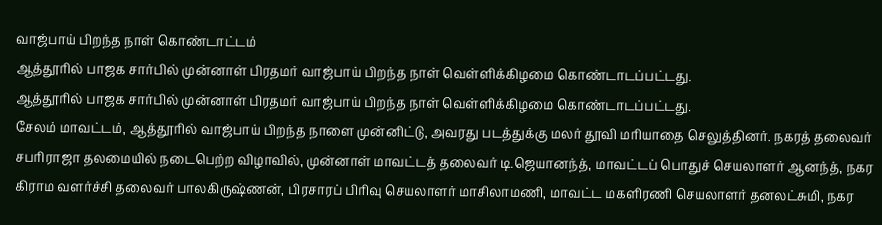வாஜ்பாய் பிறந்த நாள் கொண்டாட்டம்
ஆத்தூரில் பாஜக சார்பில் முன்னாள் பிரதமர் வாஜ்பாய் பிறந்த நாள் வெள்ளிக்கிழமை கொண்டாடப்பட்டது.
ஆத்தூரில் பாஜக சார்பில் முன்னாள் பிரதமர் வாஜ்பாய் பிறந்த நாள் வெள்ளிக்கிழமை கொண்டாடப்பட்டது.
சேலம் மாவட்டம், ஆத்தூரில் வாஜ்பாய் பிறந்த நாளை முன்னிட்டு, அவரது படத்துக்கு மலர் தூவி மரியாதை செலுத்தினர். நகரத் தலைவர் சபரிராஜா தலமையில் நடைபெற்ற விழாவில், முன்னாள் மாவட்டத் தலைவர் டி.ஜெயானந்த், மாவட்டப் பொதுச் செயலாளர் ஆனந்த், நகர கிராம வளர்ச்சி தலைவர் பாலகிருஷ்ணன், பிரசாரப் பிரிவு செயலாளர் மாசிலாமணி, மாவட்ட மகளிரணி செயலாளர் தனலட்சுமி, நகர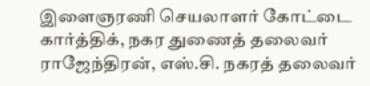இளைஞரணி செயலாளர் கோட்டை கார்த்திக், நகர துணைத் தலைவர் ராஜேந்திரன், எஸ்.சி. நகரத் தலைவர்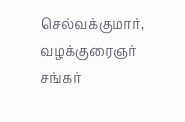செல்வக்குமார், வழக்குரைஞர் சங்கர்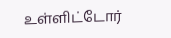உள்ளிட்டோர்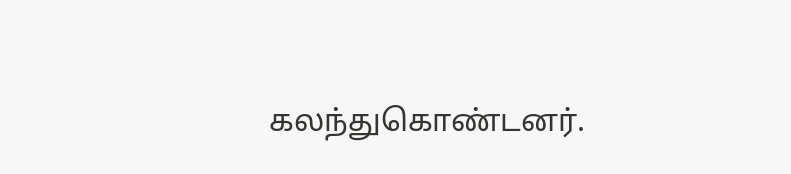கலந்துகொண்டனர்.